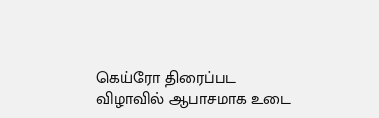கெய்ரோ திரைப்பட விழாவில் ஆபாசமாக உடை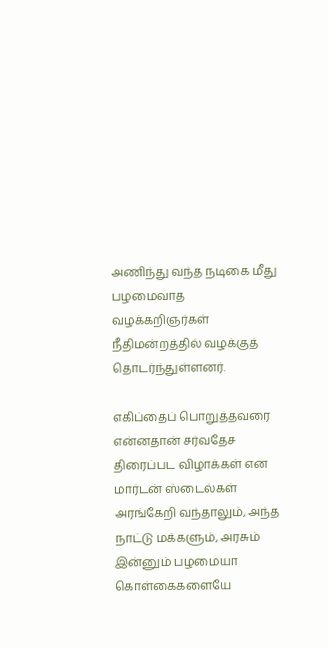அணிந்து வந்த நடிகை மீது பழமைவாத வழக்கறிஞர்கள் நீதிமன்றத்தில் வழக்குத் தொடர்ந்துள்ளனர்.

எகிப்தைப் பொறுத்தவரை என்னதான் சர்வதேச திரைப்பட விழாக்கள் என மார்டன் ஸ்டைல்கள் அரங்கேறி வந்தாலும், அந்த நாட்டு மக்களும், அரசும் இன்னும் பழமையா கொள்கைகளையே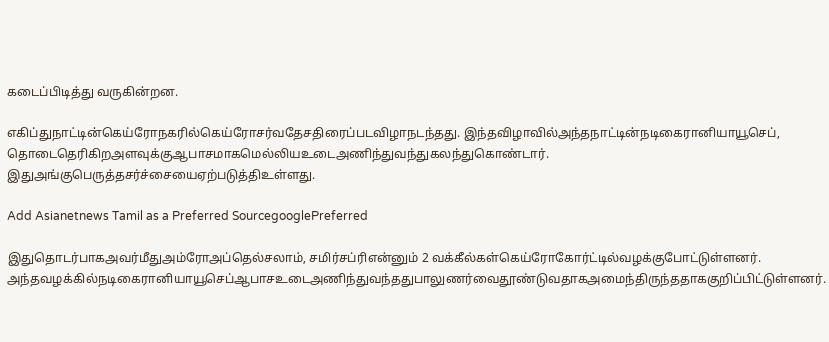கடைப்பிடித்து வருகின்றன.

எகிப்துநாட்டின்கெய்ரோநகரில்கெய்ரோசர்வதேசதிரைப்படவிழாநடந்தது. இந்தவிழாவில்அந்தநாட்டின்நடிகைரானியாயூசெப், தொடைதெரிகிறஅளவுக்குஆபாசமாகமெல்லியஉடைஅணிந்துவந்துகலந்துகொண்டார். இதுஅங்குபெருத்தசர்ச்சையைஏற்படுத்திஉள்ளது.

Add Asianetnews Tamil as a Preferred SourcegooglePreferred

இதுதொடர்பாகஅவர்மீதுஅம்ரோஅப்தெல்சலாம், சமிர்சப்ரிஎன்னும் 2 வக்கீல்கள்கெய்ரோகோர்ட்டில்வழக்குபோட்டுள்ளனர். அந்தவழக்கில்நடிகைரானியாயூசெப்ஆபாசஉடைஅணிந்துவந்ததுபாலுணர்வைதூண்டுவதாகஅமைந்திருந்ததாககுறிப்பிட்டுள்ளனர்.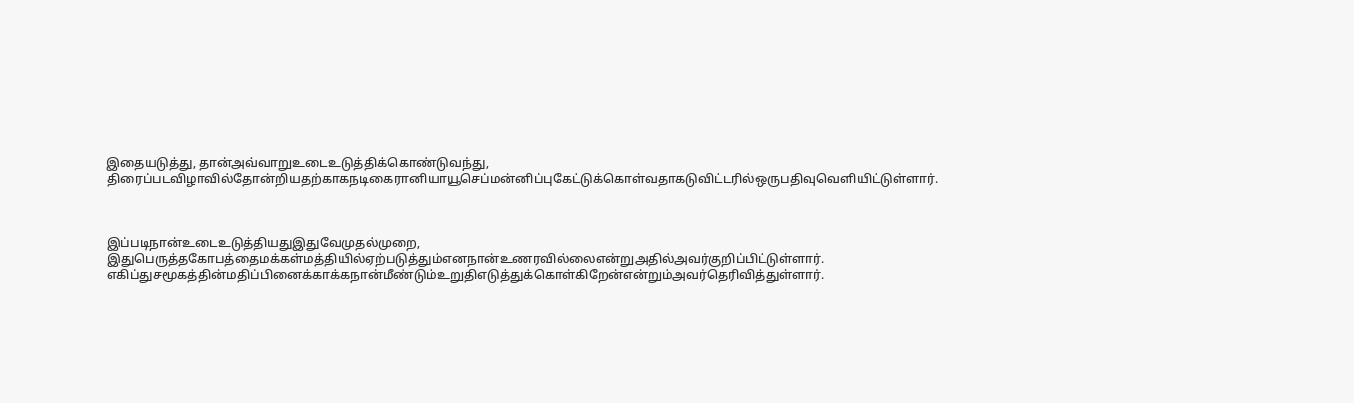இதையடுத்து, தான்அவ்வாறுஉடைஉடுத்திக்கொண்டுவந்து, திரைப்படவிழாவில்தோன்றியதற்காகநடிகைரானியாயூசெப்மன்னிப்புகேட்டுக்கொள்வதாகடுவிட்டரில்ஒருபதிவுவெளியிட்டுள்ளார்.



இப்படிநான்உடைஉடுத்தியதுஇதுவேமுதல்முறை, இதுபெருத்தகோபத்தைமக்கள்மத்தியில்ஏற்படுத்தும்எனநான்உணரவில்லைஎன்றுஅதில்அவர்குறிப்பிட்டுள்ளார்.
எகிப்துசமூகத்தின்மதிப்பினைக்காக்கநான்மீண்டும்உறுதிஎடுத்துக்கொள்கிறேன்என்றும்அவர்தெரிவித்துள்ளார்.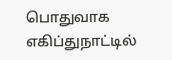பொதுவாக எகிப்துநாட்டில்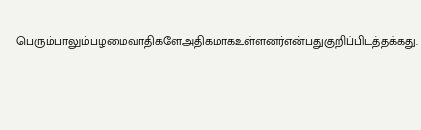பெரும்பாலும்பழமைவாதிகளேஅதிகமாகஉள்ளனர்என்பதுகுறிப்பிடத்தக்கது.